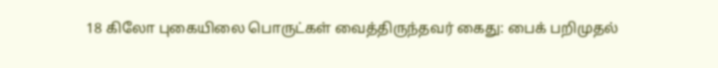18 கிலோ புகையிலை பொருட்கள் வைத்திருந்தவர் கைது: பைக் பறிமுதல்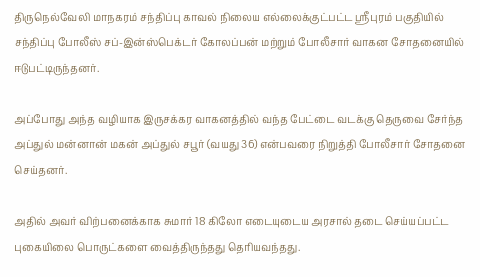திருநெல்வேலி மாநகரம் சந்திப்பு காவல் நிலைய எல்லைக்குட்பட்ட ஸ்ரீபுரம் பகுதியில் சந்திப்பு போலீஸ் சப்-இன்ஸ்பெக்டர் கோலப்பன் மற்றும் போலீசார் வாகன சோதனையில் ஈடுபட்டிருந்தனர்.

அப்போது அந்த வழியாக இருசக்கர வாகனத்தில் வந்த பேட்டை வடக்கு தெருவை சேர்ந்த அப்துல் மன்னான் மகன் அப்துல் சபூர் (வயது 36) என்பவரை நிறுத்தி போலீசார் சோதனை செய்தனர்.

அதில் அவர் விற்பனைக்காக சுமார் 18 கிலோ எடையுடைய அரசால் தடை செய்யப்பட்ட புகையிலை பொருட்களை வைத்திருந்தது தெரியவந்தது.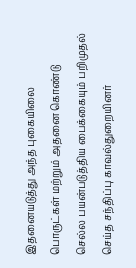இதனையடுத்து அந்த புகையிலை பொருட்கள் மற்றும் அதனை கொண்டு செல்ல பயன்படுத்திய பைக்கையும் பறிமுதல் செய்த சந்திப்பு காவல்துறையினர்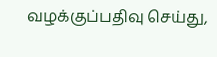வழக்குப்பதிவு செய்து,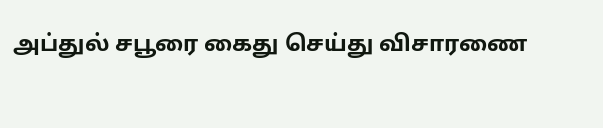அப்துல் சபூரை கைது செய்து விசாரணை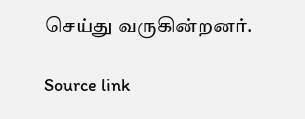செய்து வருகின்றனர்.

Source link